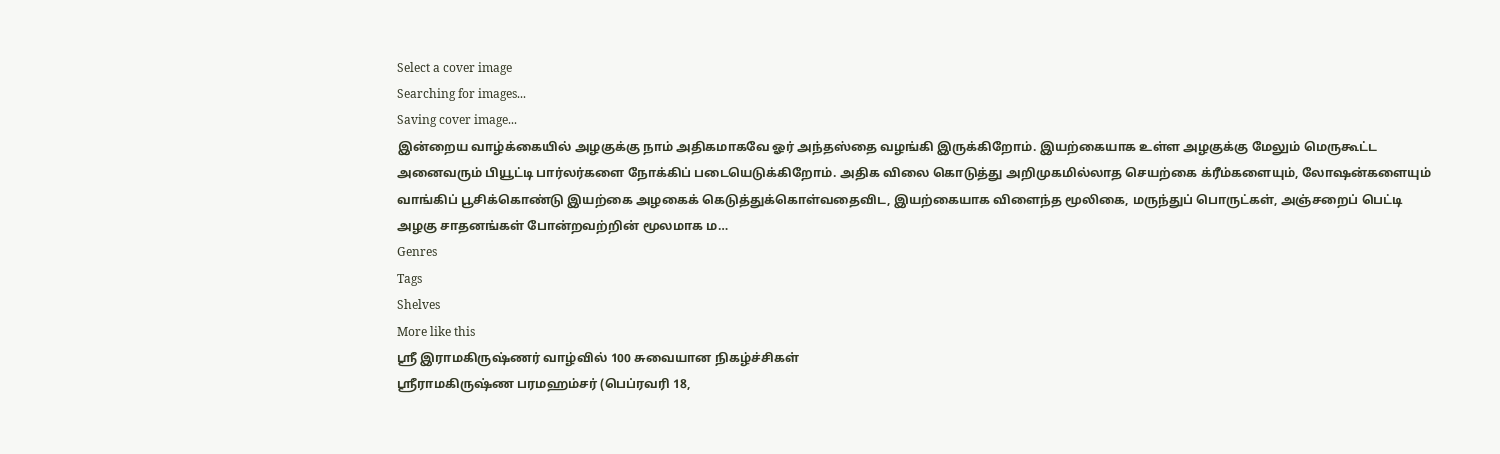Select a cover image
Searching for images...
Saving cover image...
இன்றைய வாழ்க்கையில் அழகுக்கு நாம் அதிகமாகவே ஓர் அந்தஸ்தை வழங்கி இருக்கிறோம். இயற்கையாக உள்ள அழகுக்கு மேலும் மெருகூட்ட அனைவரும் பியூட்டி பார்லர்களை நோக்கிப் படையெடுக்கிறோம். அதிக விலை கொடுத்து அறிமுகமில்லாத செயற்கை க்ரீம்களையும், லோஷன்களையும் வாங்கிப் பூசிக்கொண்டு இயற்கை அழகைக் கெடுத்துக்கொள்வதைவிட, இயற்கையாக விளைந்த மூலிகை, மருந்துப் பொருட்கள், அஞ்சறைப் பெட்டி அழகு சாதனங்கள் போன்றவற்றின் மூலமாக ம…
Genres
Tags
Shelves
More like this
ஶ்ரீ இராமகிருஷ்ணர் வாழ்வில் 100 சுவையான நிகழ்ச்சிகள்
ஸ்ரீராமகிருஷ்ண பரமஹம்சர் (பெப்ரவரி 18,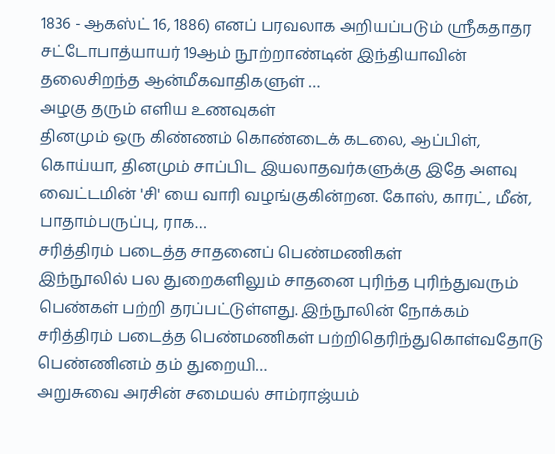1836 - ஆகஸ்ட் 16, 1886) எனப் பரவலாக அறியப்படும் ஸ்ரீகதாதர சட்டோபாத்யாயர் 19ஆம் நூற்றாண்டின் இந்தியாவின் தலைசிறந்த ஆன்மீகவாதிகளுள் …
அழகு தரும் எளிய உணவுகள்
தினமும் ஒரு கிண்ணம் கொண்டைக் கடலை, ஆப்பிள், கொய்யா, தினமும் சாப்பிட இயலாதவர்களுக்கு இதே அளவு வைட்டமின் 'சி' யை வாரி வழங்குகின்றன. கோஸ், காரட், மீன், பாதாம்பருப்பு, ராக…
சரித்திரம் படைத்த சாதனைப் பெண்மணிகள்
இந்நூலில் பல துறைகளிலும் சாதனை புரிந்த புரிந்துவரும் பெண்கள் பற்றி தரப்பட்டுள்ளது. இந்நூலின் நோக்கம் சரித்திரம் படைத்த பெண்மணிகள் பற்றிதெரிந்துகொள்வதோடு பெண்ணினம் தம் துறையி…
அறுசுவை அரசின் சமையல் சாம்ராஜ்யம்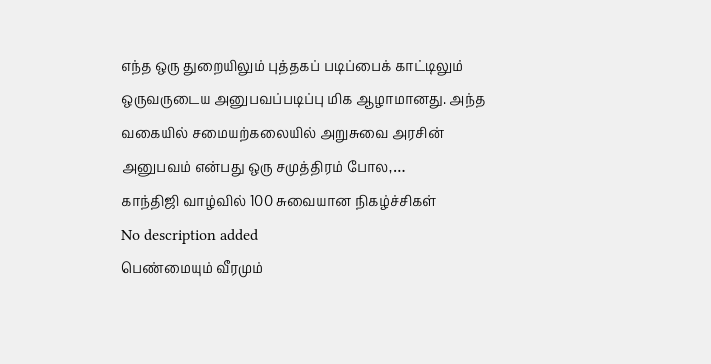எந்த ஒரு துறையிலும் புத்தகப் படிப்பைக் காட்டிலும் ஒருவருடைய அனுபவப்படிப்பு மிக ஆழாமானது. அந்த வகையில் சமையற்கலையில் அறுசுவை அரசின் அனுபவம் என்பது ஒரு சமுத்திரம் போல,…
காந்திஜி வாழ்வில் 100 சுவையான நிகழ்ச்சிகள்
No description added
பெண்மையும் வீரமும்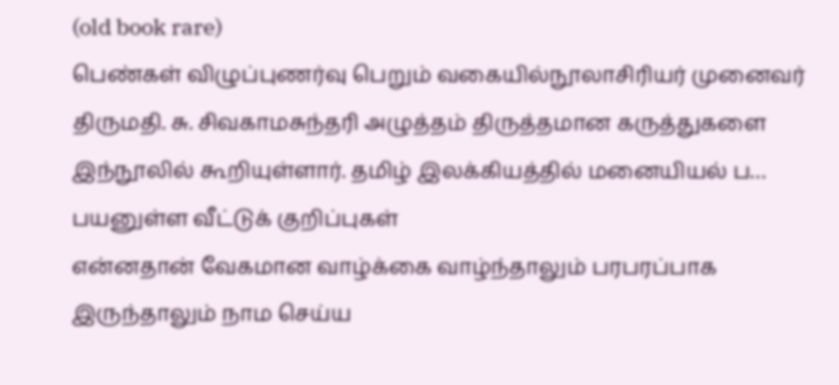(old book rare)
பெண்கள் விழுப்புணர்வு பெறும் வகையில்நூலாசிரியர் முனைவர் திருமதி. சு. சிவகாமசுந்தரி அழுத்தம் திருத்தமான கருத்துகளை இந்நூலில் கூறியுள்ளார். தமிழ் இலக்கியத்தில் மனையியல் ப…
பயனுள்ள வீட்டுக் குறிப்புகள்
என்னதான் வேகமான வாழ்க்கை வாழ்ந்தாலும் பரபரப்பாக இருந்தாலும் நாம செய்ய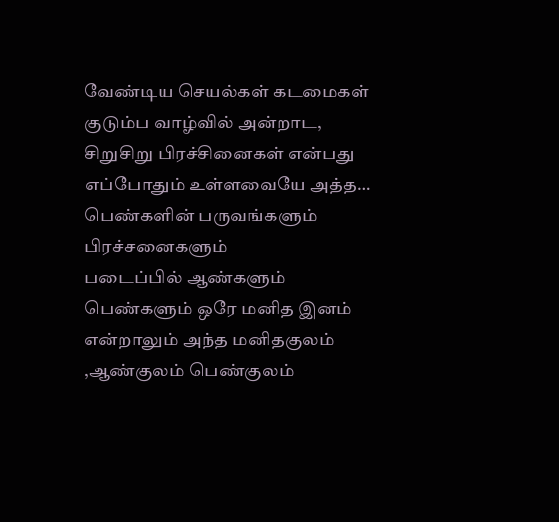வேண்டிய செயல்கள் கடமைகள் குடும்ப வாழ்வில் அன்றாட, சிறுசிறு பிரச்சினைகள் என்பது எப்போதும் உள்ளவையே அத்த…
பெண்களின் பருவங்களும் பிரச்சனைகளும்
படைப்பில் ஆண்களும் பெண்களும் ஒரே மனித இனம் என்றாலும் அந்த மனிதகுலம் ,ஆண்குலம் பெண்குலம்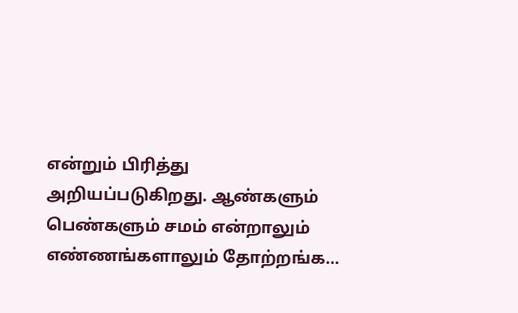என்றும் பிரித்து அறியப்படுகிறது. ஆண்களும் பெண்களும் சமம் என்றாலும் எண்ணங்களாலும் தோற்றங்க…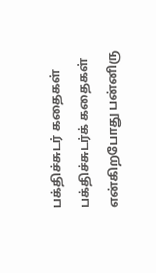பக்திச்சுடர் கதைகள்
பக்திச்சுடர்க் கதைகள் என்கிறபோது பன்னிரு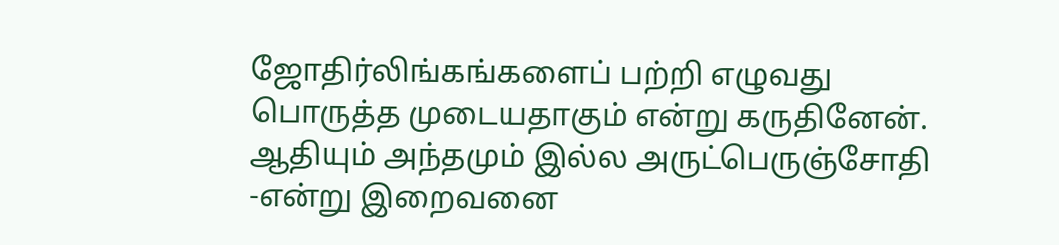ஜோதிர்லிங்கங்களைப் பற்றி எழுவது பொருத்த முடையதாகும் என்று கருதினேன். ஆதியும் அந்தமும் இல்ல அருட்பெருஞ்சோதி -என்று இறைவனை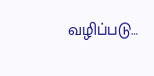வழிப்படு…